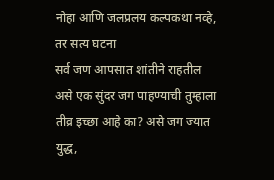नोहा आणि जलप्रलय कल्पकथा नव्हे, तर सत्य घटना
सर्व जण आपसात शांतीने राहतील असे एक सुंदर जग पाहण्याची तुम्हाला तीव्र इच्छा आहे का? असे जग ज्यात युद्ध,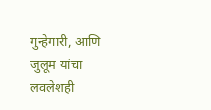गुन्हेगारी, आणि जुलूम यांचा लवलेशही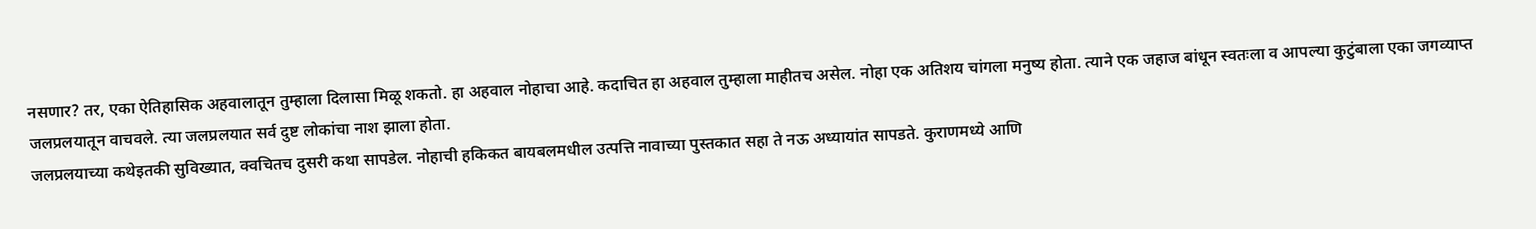नसणार? तर, एका ऐतिहासिक अहवालातून तुम्हाला दिलासा मिळू शकतो. हा अहवाल नोहाचा आहे. कदाचित हा अहवाल तुम्हाला माहीतच असेल. नोहा एक अतिशय चांगला मनुष्य होता. त्याने एक जहाज बांधून स्वतःला व आपल्या कुटुंबाला एका जगव्याप्त जलप्रलयातून वाचवले. त्या जलप्रलयात सर्व दुष्ट लोकांचा नाश झाला होता.
जलप्रलयाच्या कथेइतकी सुविख्यात, क्वचितच दुसरी कथा सापडेल. नोहाची हकिकत बायबलमधील उत्पत्ति नावाच्या पुस्तकात सहा ते नऊ अध्यायांत सापडते. कुराणमध्ये आणि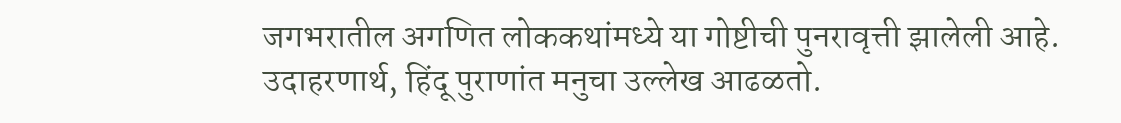जगभरातील अगणित लोककथांमध्ये या गोष्टीची पुनरावृत्ती झालेली आहे. उदाहरणार्थ, हिंदू पुराणांत मनुचा उल्लेख आढळतो.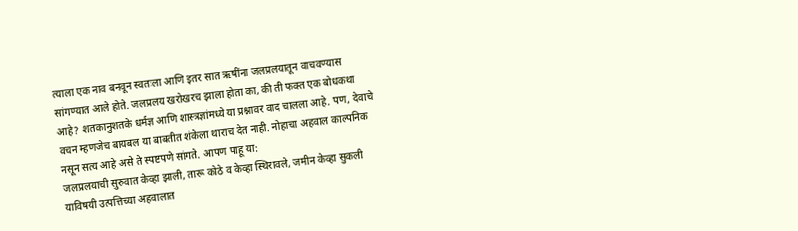त्याला एक नाव बनवून स्वतःला आणि इतर सात ऋषींना जलप्रलयातून वाचवण्यास सांगण्यात आले होते. जलप्रलय खरोखरच झाला होता का, की ती फक्त एक बोधकथा आहे? शतकानुशतके धर्मज्ञ आणि शास्त्रज्ञांमध्ये या प्रश्नावर वाद चालला आहे. पण, देवाचे वचन म्हणजेच बायबल या बाबतीत शंकेला थाराच देत नाही. नोहाचा अहवाल काल्पनिक नसून सत्य आहे असे ते स्पष्टपणे सांगते. आपण पाहू या:
जलप्रलयाची सुरुवात केव्हा झाली, तारू कोठे व केव्हा स्थिरावले, जमीन केव्हा सुकली याविषयी उत्पत्तिच्या अहवालात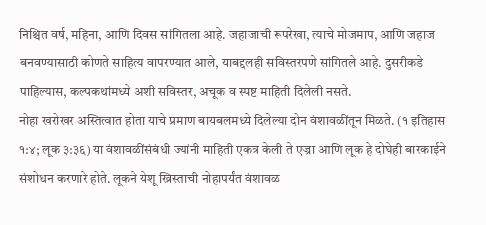निश्चित वर्ष, महिना, आणि दिवस सांगितला आहे. जहाजाची रूपरेखा, त्याचे मोजमाप, आणि जहाज बनवण्यासाठी कोणते साहित्य वापरण्यात आले, याबद्दलही सविस्तरपणे सांगितले आहे. दुसरीकडे पाहिल्यास, कल्पकथांमध्ये अशी सविस्तर, अचूक व स्पष्ट माहिती दिलेली नसते.
नोहा खरोखर अस्तित्वात होता याचे प्रमाण बायबलमध्ये दिलेल्या दोन वंशावळींतून मिळते. (१ इतिहास १:४; लूक ३:३६) या वंशावळींसंबंधी ज्यांनी माहिती एकत्र केली ते एज्रा आणि लूक हे दोघेही बारकाईने संशोधन करणारे होते. लूकने येशू ख्रिस्ताची नोहापर्यंत वंशावळ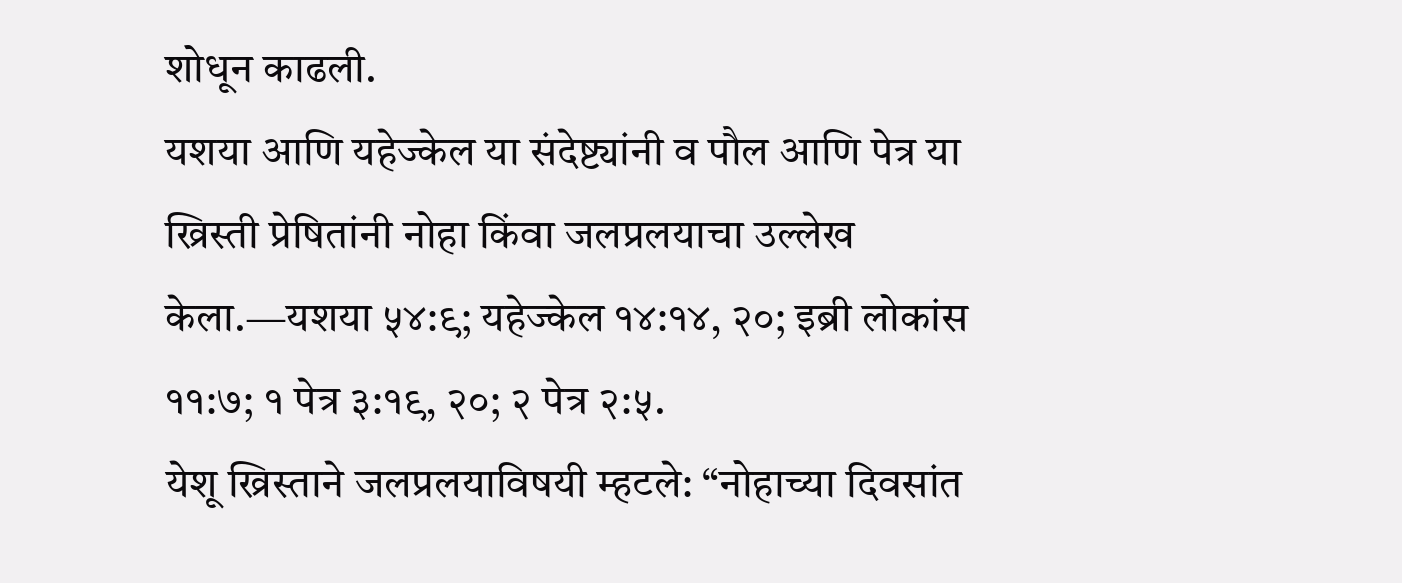शोधून काढली.
यशया आणि यहेज्केल या संदेष्ट्यांनी व पौल आणि पेत्र या ख्रिस्ती प्रेषितांनी नोहा किंवा जलप्रलयाचा उल्लेख केला.—यशया ५४:९; यहेज्केल १४:१४, २०; इब्री लोकांस ११:७; १ पेत्र ३:१९, २०; २ पेत्र २:५.
येशू ख्रिस्ताने जलप्रलयाविषयी म्हटले: “नोहाच्या दिवसांत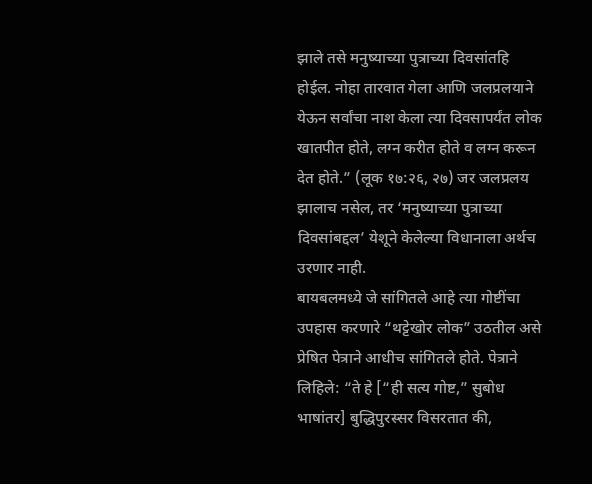झाले तसे मनुष्याच्या पुत्राच्या दिवसांतहि होईल. नोहा तारवात गेला आणि जलप्रलयाने येऊन सर्वांचा नाश केला त्या दिवसापर्यंत लोक खातपीत होते, लग्न करीत होते व लग्न करून देत होते.” (लूक १७:२६, २७) जर जलप्रलय झालाच नसेल, तर ‘मनुष्याच्या पुत्राच्या दिवसांबद्दल’ येशूने केलेल्या विधानाला अर्थच उरणार नाही.
बायबलमध्ये जे सांगितले आहे त्या गोष्टींचा उपहास करणारे “थट्टेखोर लोक” उठतील असे प्रेषित पेत्राने आधीच सांगितले होते. पेत्राने लिहिले: “ते हे [“ही सत्य गोष्ट,” सुबोध भाषांतर] बुद्धिपुरस्सर विसरतात की,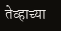तेव्हाच्या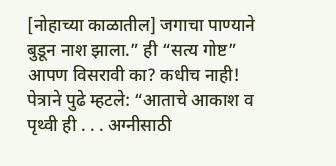[नोहाच्या काळातील] जगाचा पाण्याने बुडून नाश झाला.” ही “सत्य गोष्ट” आपण विसरावी का? कधीच नाही! पेत्राने पुढे म्हटले: “आताचे आकाश व पृथ्वी ही . . . अग्नीसाठी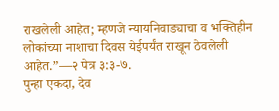राखलेली आहेत; म्हणजे न्यायनिवाड्याचा व भक्तिहीन लोकांच्या नाशाचा दिवस येईपर्यंत राखून ठेवलेली आहेत.”—२ पेत्र ३:३-७.
पुन्हा एकदा, देव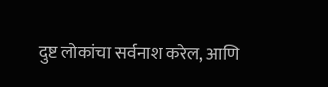दुष्ट लोकांचा सर्वनाश करेल, आणि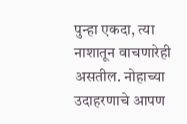पुन्हा एकदा, त्या नाशातून वाचणारेही असतील. नोहाच्या उदाहरणाचे आपण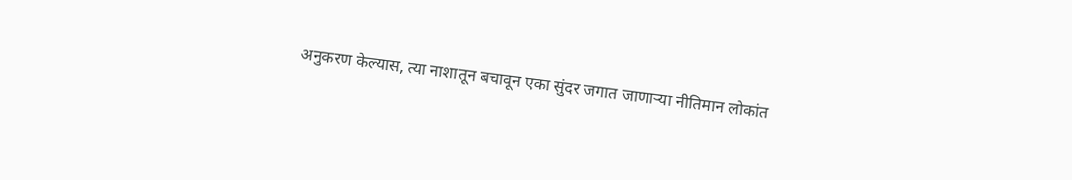अनुकरण केल्यास, त्या नाशातून बचावून एका सुंदर जगात जाणाऱ्या नीतिमान लोकांत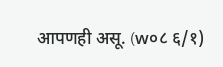आपणही असू. (w०८ ६/१)